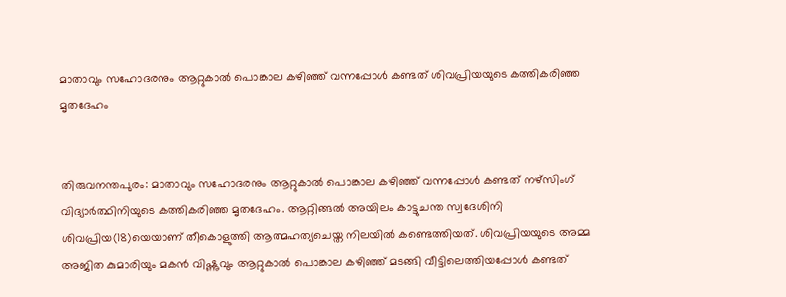മാതാവും സഹോദരനും ആറ്റുകാല്‍ പൊങ്കാല കഴിഞ്ഞ് വന്നപ്പോള്‍ കണ്ടത് ശിവപ്രിയയുടെ കത്തികരിഞ്ഞ മൃതദേഹം


തിരുവനന്തപുരം: മാതാവും സഹോദരനും ആറ്റുകാല്‍ പൊങ്കാല കഴിഞ്ഞ് വന്നപ്പോള്‍ കണ്ടത് നഴ്സിംഗ് വിദ്യാര്‍ത്ഥിനിയുടെ കത്തികരിഞ്ഞ മൃതദേഹം. ആറ്റിങ്ങല്‍ അയിലം കാട്ടുചന്ത സ്വദേശിനി ശിവപ്രിയ(18)യെയാണ് തീകൊളുത്തി ആത്മഹത്യചെയ്ത നിലയില്‍ കണ്ടെത്തിയത്. ശിവപ്രിയയുടെ അമ്മ അജിത കുമാരിയും മകന്‍ വിഷ്ണുവും ആറ്റുകാല്‍ പൊങ്കാല കഴിഞ്ഞ് മടങ്ങി വീട്ടിലെത്തിയപ്പോള്‍ കണ്ടത്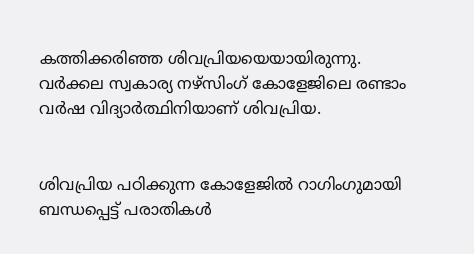കത്തിക്കരിഞ്ഞ ശിവപ്രിയയെയായിരുന്നു. വര്‍ക്കല സ്വകാര്യ നഴ്സിംഗ് കോളേജിലെ രണ്ടാം വര്‍ഷ വിദ്യാര്‍ത്ഥിനിയാണ് ശിവപ്രിയ.


ശിവപ്രിയ പഠിക്കുന്ന കോളേജില്‍ റാഗിംഗുമായി ബന്ധപ്പെട്ട് പരാതികള്‍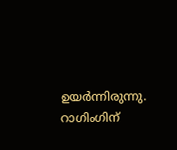ഉയര്‍ന്നിരുന്നു. റാഗിംഗിന്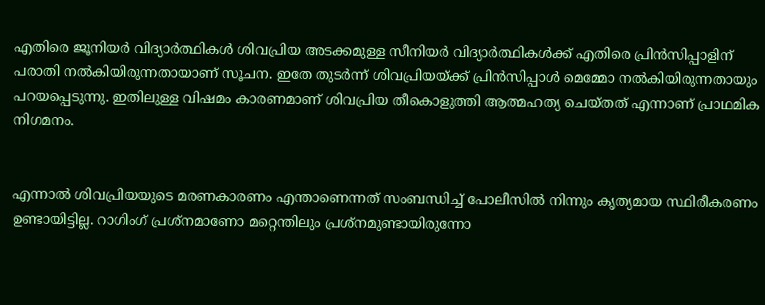എതിരെ ജൂനിയര്‍ വിദ്യാര്‍ത്ഥികള്‍ ശിവപ്രിയ അടക്കമുള്ള സീനിയര്‍ വിദ്യാര്‍ത്ഥികള്‍ക്ക് എതിരെ പ്രിന്‍സിപ്പാളിന് പരാതി നല്‍കിയിരുന്നതായാണ് സൂചന. ഇതേ തുടര്‍ന്ന് ശിവപ്രിയയ്ക്ക് പ്രിന്‍സിപ്പാള്‍ മെമ്മോ നല്‍കിയിരുന്നതായും പറയപ്പെടുന്നു. ഇതിലുള്ള വിഷമം കാരണമാണ് ശിവപ്രിയ തീകൊളുത്തി ആത്മഹത്യ ചെയ്തത് എന്നാണ് പ്രാഥമിക നിഗമനം.


എന്നാല്‍ ശിവപ്രിയയുടെ മരണകാരണം എന്താണെന്നത് സംബന്ധിച്ച്‌ പോലീസില്‍ നിന്നും കൃത്യമായ സ്ഥിരീകരണം ഉണ്ടായിട്ടില്ല. റാഗിംഗ് പ്രശ്നമാണോ മറ്റെന്തിലും പ്രശ്നമുണ്ടായിരുന്നോ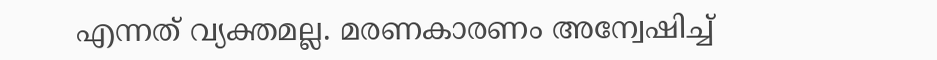എന്നത് വ്യക്തമല്ല. മരണകാരണം അന്വേഷിച്ച്‌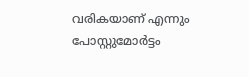വരികയാണ് എന്നും പോസ്റ്റുമോര്‍ട്ടം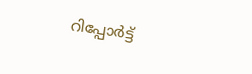റിപ്പോര്‍ട്ട്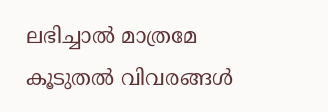ലഭിച്ചാല്‍ മാത്രമേ കൂടുതല്‍ വിവരങ്ങള്‍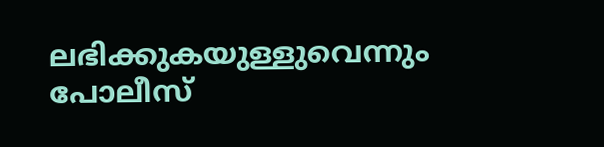ലഭിക്കുകയുള്ളുവെന്നും പോലീസ്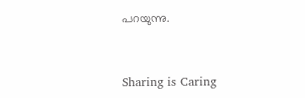പറയുന്നു.



Sharing is Caring